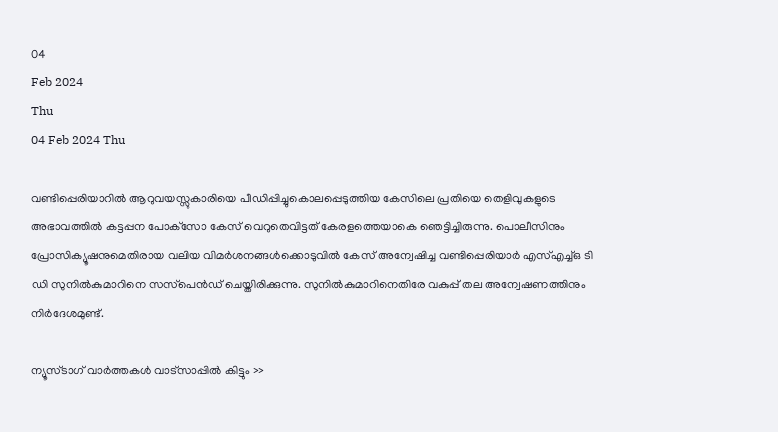04
Feb 2024
Thu
04 Feb 2024 Thu

വണ്ടിപ്പെരിയാറില്‍ ആറുവയസ്സുകാരിയെ പീഡിപ്പിച്ചുകൊലപ്പെടുത്തിയ കേസിലെ പ്രതിയെ തെളിവുകളുടെ അഭാവത്തില്‍ കട്ടപ്പന പോക്‌സോ കേസ് വെറുതെവിട്ടത് കേരളത്തെയാകെ ഞെട്ടിച്ചിരുന്നു. പൊലീസിനും പ്രോസിക്യൂഷനുമെതിരായ വലിയ വിമര്‍ശനങ്ങള്‍ക്കൊടുവില്‍ കേസ് അന്വേഷിച്ച വണ്ടിപ്പെരിയാര്‍ എസ്എച്ച്ഒ ടി ഡി സുനില്‍കുമാറിനെ സസ്‌പെന്‍ഡ് ചെയ്തിരിക്കുന്നു. സുനില്‍കുമാറിനെതിരേ വകുപ്പ് തല അന്വേഷണത്തിനും നിര്‍ദേശമുണ്ട്.

ന്യൂസ്ടാഗ് വാര്‍ത്തകള്‍ വാട്‌സാപ്പില്‍ കിട്ടും >>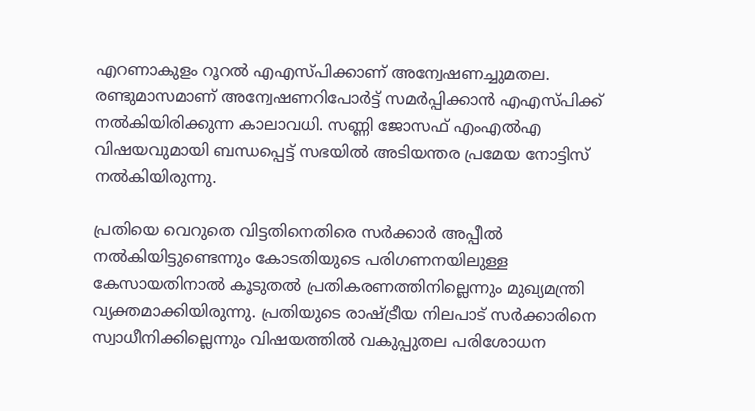എറണാകുളം റൂറല്‍ എഎസ്പിക്കാണ് അന്വേഷണച്ചുമതല. രണ്ടുമാസമാണ് അന്വേഷണറിപോര്‍ട്ട് സമര്‍പ്പിക്കാന്‍ എഎസ്പിക്ക് നല്‍കിയിരിക്കുന്ന കാലാവധി. സണ്ണി ജോസഫ് എംഎല്‍എ വിഷയവുമായി ബന്ധപ്പെട്ട് സഭയില്‍ അടിയന്തര പ്രമേയ നോട്ടിസ് നല്‍കിയിരുന്നു.

പ്രതിയെ വെറുതെ വിട്ടതിനെതിരെ സര്‍ക്കാര്‍ അപ്പീല്‍ നല്‍കിയിട്ടുണ്ടെന്നും കോടതിയുടെ പരിഗണനയിലുള്ള കേസായതിനാല്‍ കൂടുതല്‍ പ്രതികരണത്തിനില്ലെന്നും മുഖ്യമന്ത്രി വ്യക്തമാക്കിയിരുന്നു. പ്രതിയുടെ രാഷ്ട്രീയ നിലപാട് സര്‍ക്കാരിനെ സ്വാധീനിക്കില്ലെന്നും വിഷയത്തില്‍ വകുപ്പുതല പരിശോധന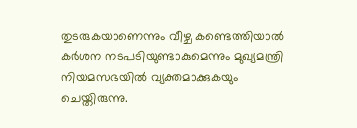തുടരുകയാണെന്നും വീഴ്ച കണ്ടെത്തിയാല്‍ കര്‍ശന നടപടിയുണ്ടാകുമെന്നും മുഖ്യമന്ത്രി നിയമസഭയില്‍ വ്യക്തമാക്കുകയും ചെയ്തിരുന്നു.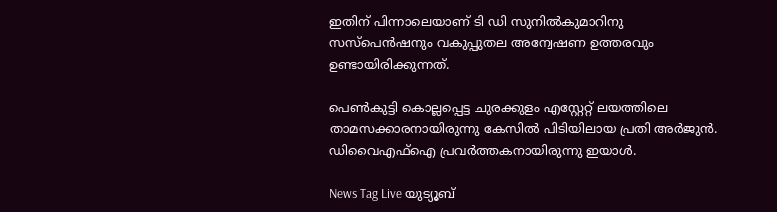ഇതിന് പിന്നാലെയാണ് ടി ഡി സുനില്‍കുമാറിനു സസ്‌പെന്‍ഷനും വകുപ്പുതല അന്വേഷണ ഉത്തരവും ഉണ്ടായിരിക്കുന്നത്.

പെണ്‍കുട്ടി കൊല്ലപ്പെട്ട ചുരക്കുളം എസ്റ്റേറ്റ് ലയത്തിലെ താമസക്കാരനായിരുന്നു കേസില്‍ പിടിയിലായ പ്രതി അര്‍ജുന്‍. ഡിവൈഎഫ്‌ഐ പ്രവര്‍ത്തകനായിരുന്നു ഇയാള്‍.

News Tag Live യുട്യൂബ്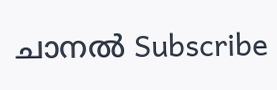ചാനല്‍ Subscribe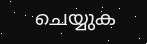ചെയ്യുക